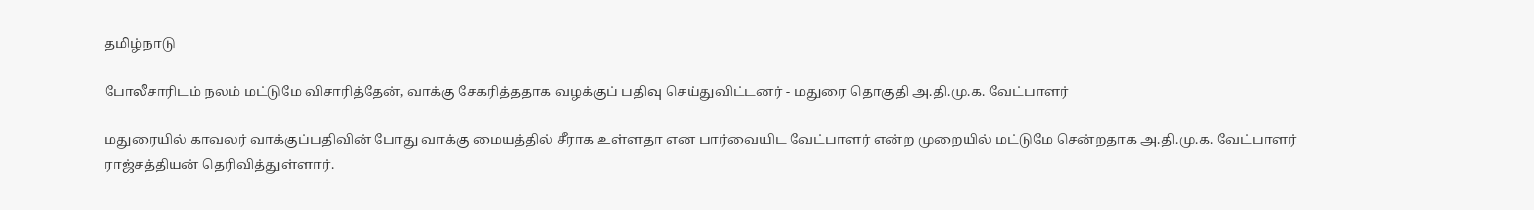தமிழ்நாடு

போலீசாரிடம் நலம் மட்டுமே விசாரித்தேன், வாக்கு சேகரித்ததாக வழக்குப் பதிவு செய்துவிட்டனர் - மதுரை தொகுதி அ.தி.மு.க. வேட்பாளர்

மதுரையில் காவலர் வாக்குப்பதிவின் போது வாக்கு மையத்தில் சீராக உள்ளதா என பார்வையிட வேட்பாளர் என்ற முறையில் மட்டுமே சென்றதாக அ.தி.மு.க. வேட்பாளர் ராஜ்சத்தியன் தெரிவித்துள்ளார்.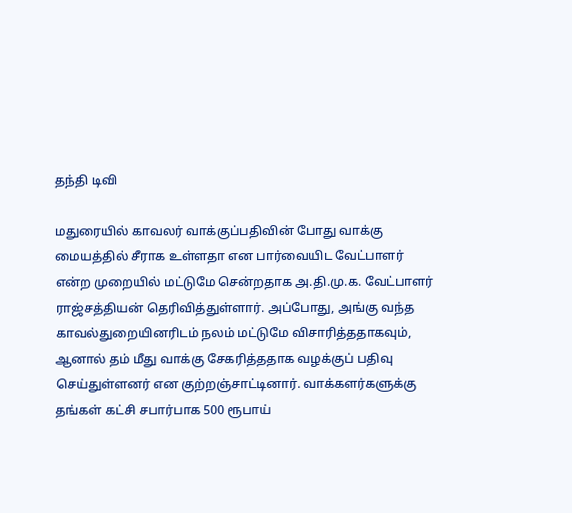தந்தி டிவி

மதுரையில் காவலர் வாக்குப்பதிவின் போது வாக்கு மையத்தில் சீராக உள்ளதா என பார்வையிட வேட்பாளர் என்ற முறையில் மட்டுமே சென்றதாக அ.தி.மு.க. வேட்பாளர் ராஜ்சத்தியன் தெரிவித்துள்ளார். அப்போது, அங்கு வந்த காவல்துறையினரிடம் நலம் மட்டுமே விசாரித்ததாகவும், ஆனால் தம் மீது வாக்கு சேகரித்ததாக வழக்குப் பதிவு செய்துள்ளனர் என குற்றஞ்சாட்டினார். வாக்களர்களுக்கு தங்கள் கட்சி சபார்பாக 500 ரூபாய்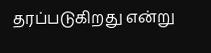தரப்படுகிறது என்று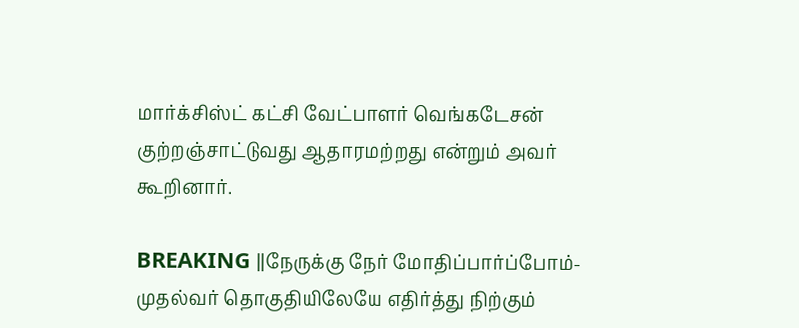மார்க்சிஸ்ட் கட்சி வேட்பாளர் வெங்கடேசன் குற்றஞ்சாட்டுவது ஆதாரமற்றது என்றும் அவர் கூறினார்.

BREAKING ||நேருக்கு நேர் மோதிப்பார்ப்போம்-முதல்வர் தொகுதியிலேயே எதிர்த்து நிற்கும்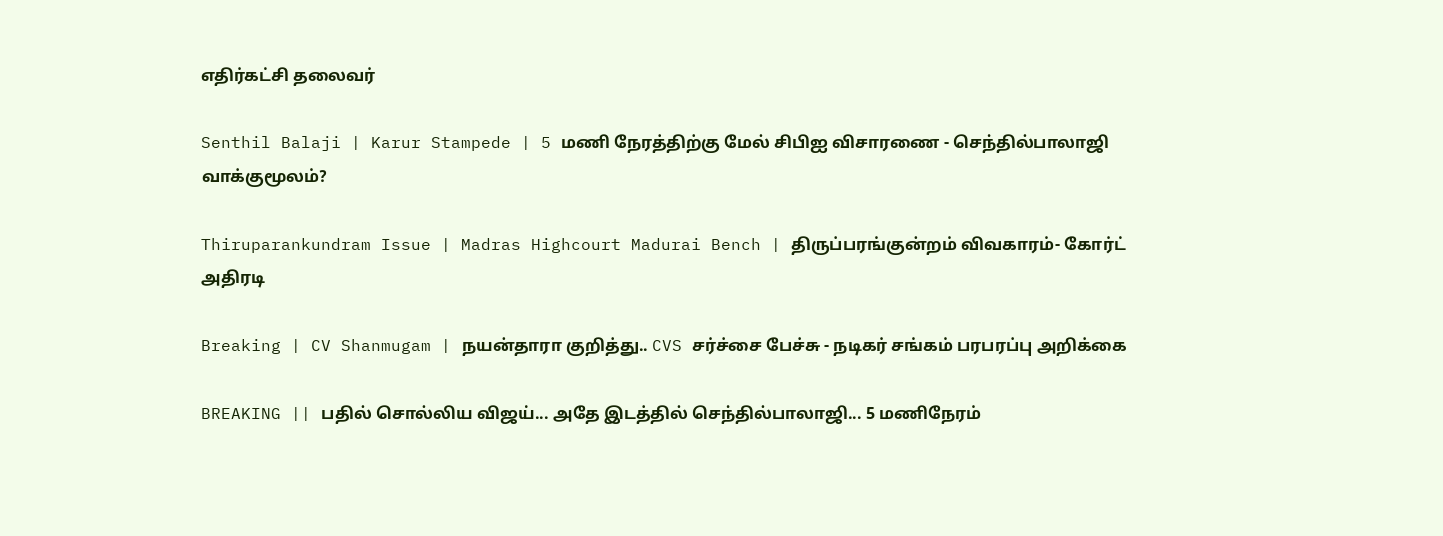எதிர்கட்சி தலைவர்

Senthil Balaji | Karur Stampede | 5 மணி நேரத்திற்கு மேல் சிபிஐ விசாரணை - செந்தில்பாலாஜி வாக்குமூலம்?

Thiruparankundram Issue | Madras Highcourt Madurai Bench | திருப்பரங்குன்றம் விவகாரம்- கோர்ட் அதிரடி

Breaking | CV Shanmugam | நயன்தாரா குறித்து.. CVS சர்ச்சை பேச்சு - நடிகர் சங்கம் பரபரப்பு அறிக்கை

BREAKING || பதில் சொல்லிய விஜய்... அதே இடத்தில் செந்தில்பாலாஜி... 5 மணிநேரம்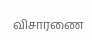விசாரணை